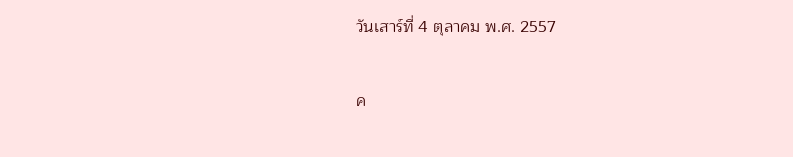วันเสาร์ที่ 4 ตุลาคม พ.ศ. 2557

ค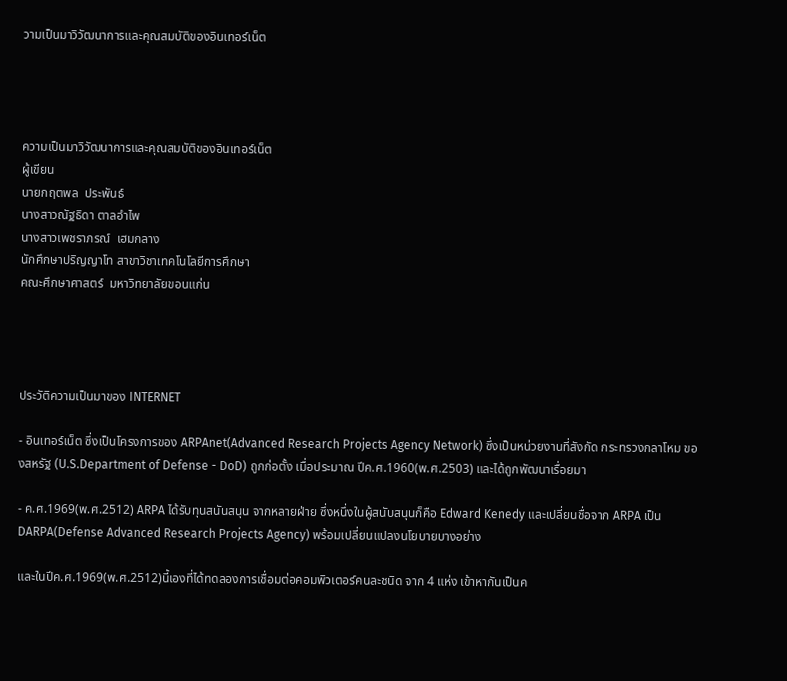วามเป็นมาวิวัฒนาการและคุณสมบัติของอินเทอร์เน็ต




ความเป็นมาวิวัฒนาการและคุณสมบัติของอินเทอร์เน็ต
ผู้เขียน
นายกฤตพล  ประพันธ์
นางสาวณัฐธิดา ตาลอำไพ
นางสาวเพชราภรณ์  เฮมกลาง
นักศึกษาปริญญาโท สาขาวิชาเทคโนโลยีการศึกษา
คณะศึกษาศาสตร์  มหาวิทยาลัยขอนแก่น




ประวัติความเป็นมาของ INTERNET

- อินเทอร์เน็ต ซึ่งเป็นโครงการของ ARPAnet(Advanced Research Projects Agency Network) ซึ่งเป็นหน่วยงานที่สังกัด กระทรวงกลาโหม ของสหรัฐ (U.S.Department of Defense - DoD) ถูกก่อตั้ง เมื่อประมาณ ปีค.ศ.1960(พ.ศ.2503) และได้ถูกพัฒนาเรื่อยมา

- ค.ศ.1969(พ.ศ.2512) ARPA ได้รับทุนสนันสนุน จากหลายฝ่าย ซึ่งหนึ่งในผู้สนับสนุนก็คือ Edward Kenedy และเปลี่ยนชื่อจาก ARPA เป็น DARPA(Defense Advanced Research Projects Agency) พร้อมเปลี่ยนแปลงนโยบายบางอย่าง

และในปีค.ศ.1969(พ.ศ.2512)นี้เองที่ได้ทดลองการเชื่อมต่อคอมพิวเตอร์คนละชนิด จาก 4 แห่ง เข้าหากันเป็นค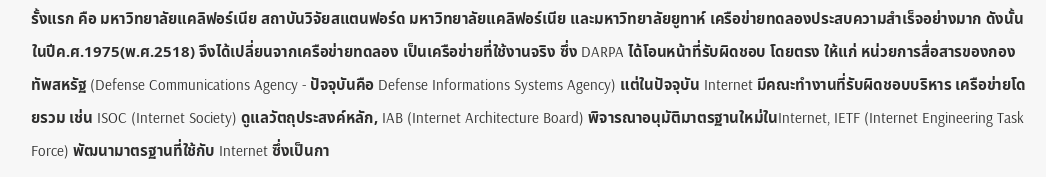รั้งแรก คือ มหาวิทยาลัยแคลิฟอร์เนีย สถาบันวิจัยสแตนฟอร์ด มหาวิทยาลัยแคลิฟอร์เนีย และมหาวิทยาลัยยูทาห์ เครือข่ายทดลองประสบความสำเร็จอย่างมาก ดังนั้นในปีค.ศ.1975(พ.ศ.2518) จึงได้เปลี่ยนจากเครือข่ายทดลอง เป็นเครือข่ายที่ใช้งานจริง ซึ่ง DARPA ได้โอนหน้าที่รับผิดชอบ โดยตรง ให้แก่ หน่วยการสื่อสารของกองทัพสหรัฐ (Defense Communications Agency - ปัจจุบันคือ Defense Informations Systems Agency) แต่ในปัจจุบัน Internet มีคณะทำงานที่รับผิดชอบบริหาร เครือข่ายโดยรวม เช่น ISOC (Internet Society) ดูแลวัตถุประสงค์หลัก, IAB (Internet Architecture Board) พิจารณาอนุมัติมาตรฐานใหม่ในInternet, IETF (Internet Engineering Task Force) พัฒนามาตรฐานที่ใช้กับ Internet ซึ่งเป็นกา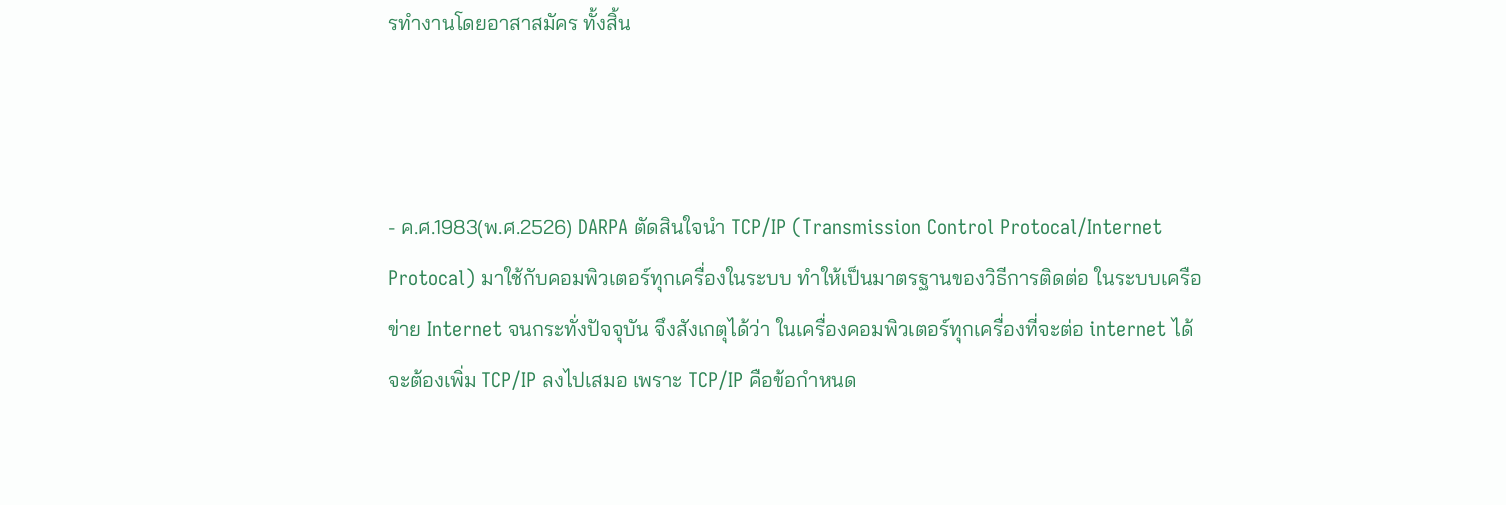รทำงานโดยอาสาสมัคร ทั้งสิ้น



- ค.ศ.1983(พ.ศ.2526) DARPA ตัดสินใจนำ TCP/IP (Transmission Control Protocal/Internet Protocal) มาใช้กับคอมพิวเตอร์ทุกเครื่องในระบบ ทำให้เป็นมาตรฐานของวิธีการติดต่อ ในระบบเครือข่าย Internet จนกระทั่งปัจจุบัน จึงสังเกตุได้ว่า ในเครื่องคอมพิวเตอร์ทุกเครื่องที่จะต่อ internet ได้จะต้องเพิ่ม TCP/IP ลงไปเสมอ เพราะ TCP/IP คือข้อกำหนด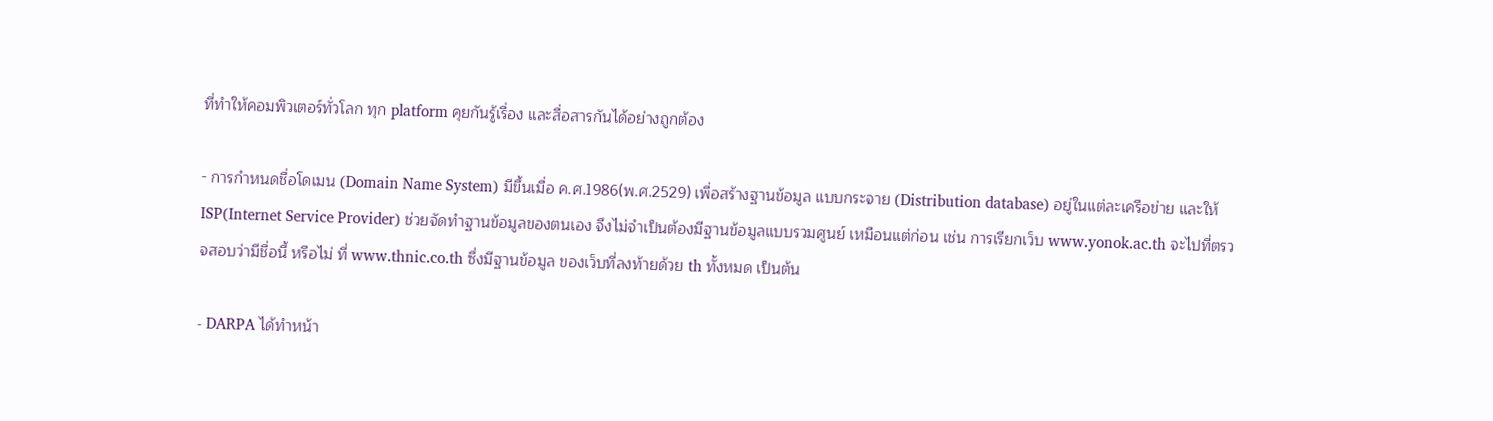ที่ทำให้คอมพิวเตอร์ทั่วโลก ทุก platform คุยกันรู้เรื่อง และสื่อสารกันได้อย่างถูกต้อง

- การกำหนดชื่อโดเมน (Domain Name System) มีขึ้นเมื่อ ค.ศ.1986(พ.ศ.2529) เพื่อสร้างฐานข้อมูล แบบกระจาย (Distribution database) อยู่ในแต่ละเครือข่าย และให้ ISP(Internet Service Provider) ช่วยจัดทำฐานข้อมูลของตนเอง จึงไม่จำเป็นต้องมีฐานข้อมูลแบบรวมศูนย์ เหมือนแต่ก่อน เช่น การเรียกเว็บ www.yonok.ac.th จะไปที่ตรวจสอบว่ามีชื่อนี้ หรือไม่ ที่ www.thnic.co.th ซึ่งมีฐานข้อมูล ของเว็บที่ลงท้ายด้วย th ทั้งหมด เป็นต้น

- DARPA ได้ทำหน้า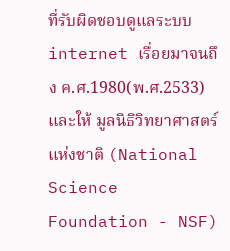ที่รับผิดชอบดูแลระบบ internet เรื่อยมาจนถึง ค.ศ.1980(พ.ศ.2533) และให้ มูลนิธิวิทยาศาสตร์แห่งชาติ (National Science Foundation - NSF)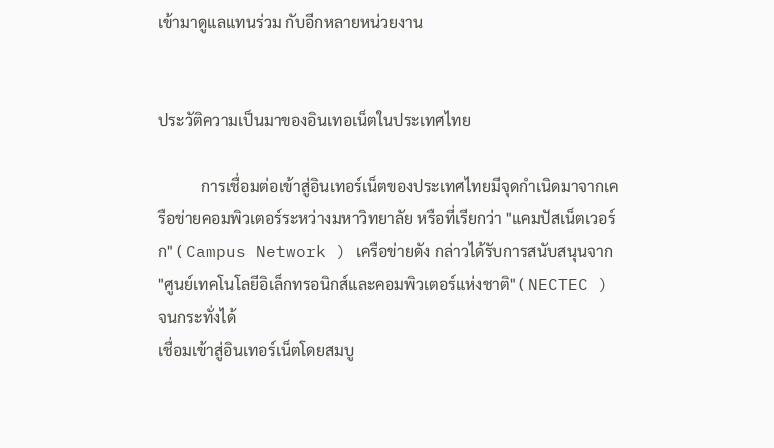เข้ามาดูแลแทนร่วม กับอีกหลายหน่วยงาน


ประวัติความเป็นมาของอินเทอเน็ตในประเทศไทย

           การเชื่อมต่อเข้าสู่อินเทอร์เน็ตของประเทศไทยมีจุดกำเนิดมาจากเครือข่ายคอมพิวเตอร์ระหว่างมหาวิทยาลัย หรือที่เรียกว่า "แคมปัสเน็ตเวอร์ก" ( Campus Network ) เครือข่ายดัง กล่าวได้รับการสนับสนุนจาก "ศูนย์เทคโนโลยีอิเล็กทรอนิกส์และคอมพิวเตอร์แห่งชาติ" ( NECTEC ) จนกระทั่งได้
เชื่อมเข้าสู่อินเทอร์เน็ตโดยสมบู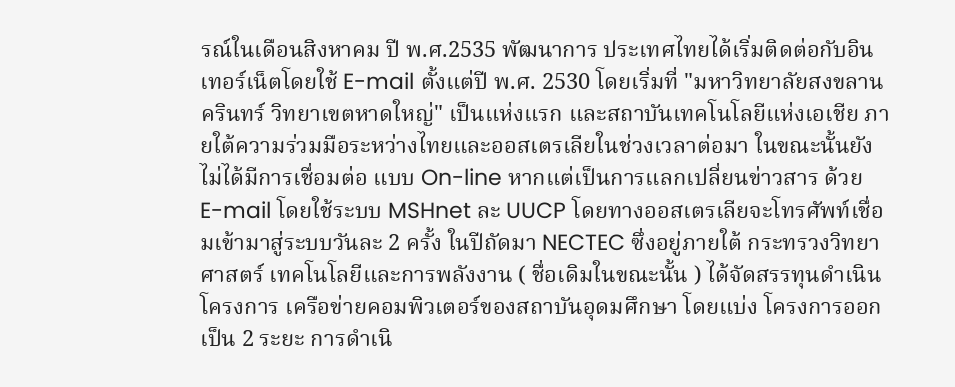รณ์ในเดือนสิงหาคม ปี พ.ศ.2535 พัฒนาการ ประเทศไทยได้เริ่มติดต่อกับอินเทอร์เน็ตโดยใช้ E-mail ตั้งแต่ปี พ.ศ. 2530 โดยเริ่มที่ "มหาวิทยาลัยสงขลานครินทร์ วิทยาเขตหาดใหญ่" เป็นแห่งแรก และสถาบันเทคโนโลยีแห่งเอเชีย ภายใต้ความร่วมมือระหว่างไทยและออสเตรเลียในช่วงเวลาต่อมา ในขณะนั้นยังไม่ได้มีการเชื่อมต่อ แบบ On-line หากแต่เป็นการแลกเปลี่ยนข่าวสาร ด้วย E-mail โดยใช้ระบบ MSHnet ละ UUCP โดยทางออสเตรเลียจะโทรศัพท์เชื่อมเข้ามาสู่ระบบวันละ 2 ครั้ง ในปีถัดมา NECTEC ซึ่งอยู่ภายใต้ กระทรวงวิทยาศาสตร์ เทคโนโลยีและการพลังงาน ( ชื่อเดิมในขณะนั้น ) ได้จัดสรรทุนดำเนินโครงการ เครือข่ายคอมพิวเตอร์ของสถาบันอุดมศึกษา โดยแบ่ง โครงการออกเป็น 2 ระยะ การดำเนิ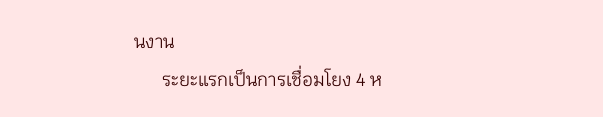นงาน
      ระยะแรกเป็นการเชื่อมโยง 4 ห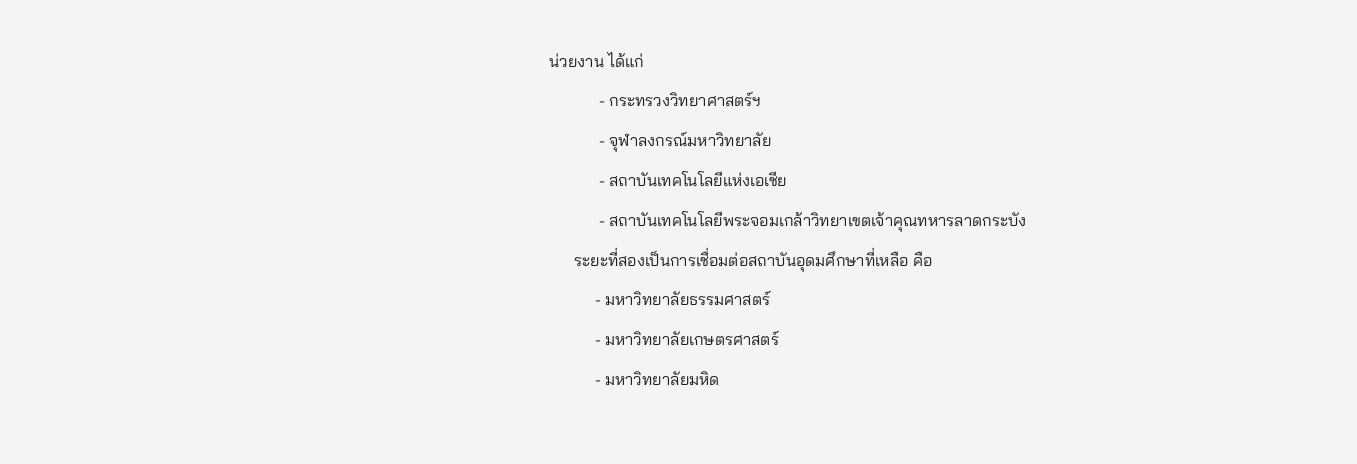น่วยงาน ได้แก่
            - กระทรวงวิทยาศาสตร์ฯ
            - จุฬาลงกรณ์มหาวิทยาลัย
            - สถาบันเทคโนโลยีแห่งเอเชีย
            - สถาบันเทคโนโลยีพระจอมเกล้าวิทยาเขตเจ้าคุณทหารลาดกระบัง
      ระยะที่สองเป็นการเชื่อมต่อสถาบันอุดมศึกษาที่เหลือ คือ
           - มหาวิทยาลัยธรรมศาสตร์
           - มหาวิทยาลัยเกษตรศาสตร์
           - มหาวิทยาลัยมหิด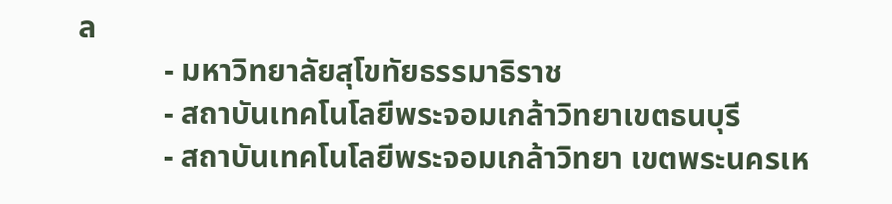ล
           - มหาวิทยาลัยสุโขทัยธรรมาธิราช
           - สถาบันเทคโนโลยีพระจอมเกล้าวิทยาเขตธนบุรี
           - สถาบันเทคโนโลยีพระจอมเกล้าวิทยา เขตพระนครเห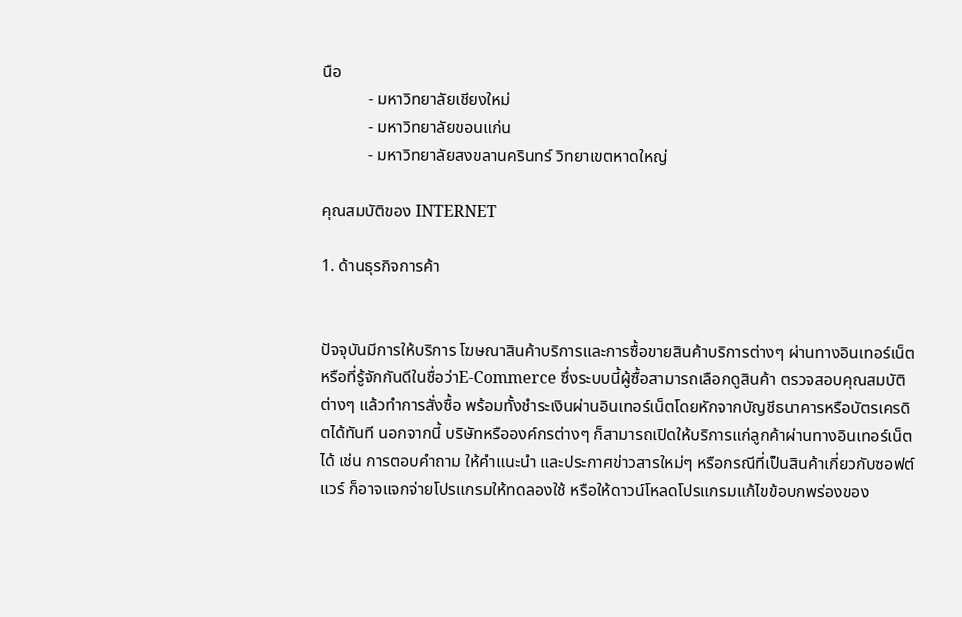นือ
           - มหาวิทยาลัยเชียงใหม่
           - มหาวิทยาลัยขอนแก่น
           - มหาวิทยาลัยสงขลานครินทร์ วิทยาเขตหาดใหญ่

คุณสมบัติของ INTERNET

1. ด้านธุรกิจการค้า


ปัจจุบันมีการให้บริการ โฆษณาสินค้าบริการและการซื้อขายสินค้าบริการต่างๆ ผ่านทางอินเทอร์เน็ต หรือที่รู้จักกันดีในชื่อว่าE-Commerce ซึ่งระบบนี้ผู้ซื้อสามารถเลือกดูสินค้า ตรวจสอบคุณสมบัติต่างๆ แล้วทำการสั่งซื้อ พร้อมทั้งชำระเงินผ่านอินเทอร์เน็ตโดยหักจากบัญชีธนาคารหรือบัตรเครดิตได้ทันที นอกจากนี้ บริษัทหรือองค์กรต่างๆ ก็สามารถเปิดให้บริการแก่ลูกค้าผ่านทางอินเทอร์เน็ตได้ เช่น การตอบคำถาม ให้คำแนะนำ และประกาศข่าวสารใหม่ๆ หรือกรณีที่เป็นสินค้าเกี่ยวกับซอฟต์แวร์ ก็อาจแจกจ่ายโปรแกรมให้ทดลองใช้ หรือให้ดาวน์โหลดโปรแกรมแก้ไขข้อบกพร่องของ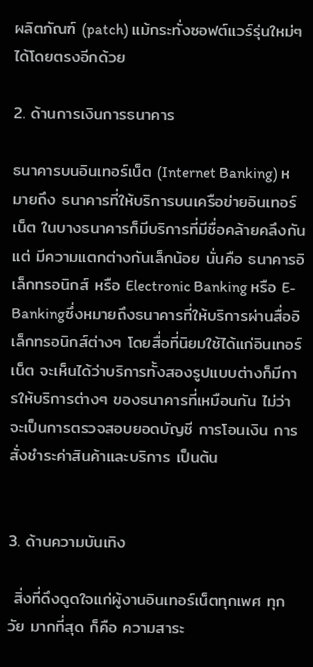ผลิตภัณฑ์ (patch) แม้กระทั่งซอฟต์แวร์รุ่นใหม่ๆ ได้โดยตรงอีกด้วย

2. ด้านการเงินการธนาคาร

ธนาคารบนอินเทอร์เน็ต (Internet Banking) หมายถึง ธนาคารที่ให้บริการบนเครือข่ายอินเทอร์เน็ต ในบางธนาคารก็มีบริการที่มีชื่อคล้ายคลึงกันแต่ มีความแตกต่างกันเล็กน้อย นั่นคือ ธนาคารอิเล็กทรอนิกส์ หรือ Electronic Banking หรือ E-Bankingซึ่งหมายถึงธนาคารที่ให้บริการผ่านสื่ออิเล็กทรอนิกส์ต่างๆ โดยสื่อที่นิยมใช้ได้แก่อินเทอร์เน็ต จะเห็นได้ว่าบริการทั้งสองรูปแบบต่างก็มีการให้บริการต่างๆ ของธนาคารที่เหมือนกัน ไม่ว่าจะเป็นการตรวจสอบยอดบัญชี การโอนเงิน การสั่งชำระค่าสินค้าและบริการ เป็นต้น


3. ด้านความบันเทิง

 สิ่งที่ดึงดูดใจแก่ผู้งานอินเทอร์เน็ตทุกเพศ ทุกวัย มากที่สุด ก็คือ ความสาระ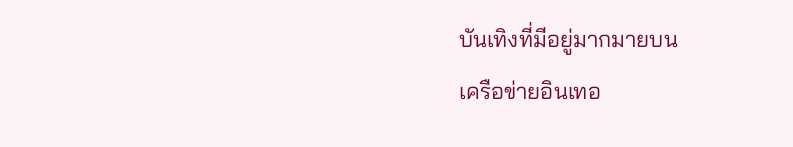บันเทิงที่มีอยู่มากมายบน
เครือข่ายอินเทอ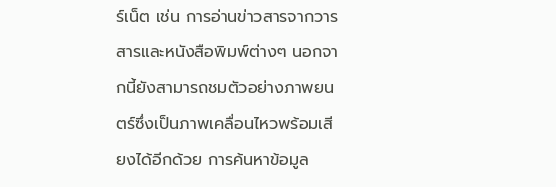ร์เน็ต เช่น การอ่านข่าวสารจากวารสารและหนังสือพิมพ์ต่างๆ นอกจากนี้ยังสามารถชมตัวอย่างภาพยนตร์ซึ่งเป็นภาพเคลื่อนไหวพร้อมเสียงได้อีกด้วย การค้นหาข้อมูล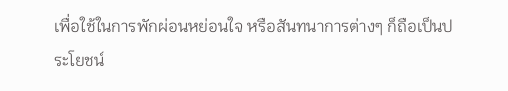เพื่อใช้ในการพักผ่อนหย่อนใจ หรือสันทนาการต่างๆ ก็ถือเป็นประโยชน์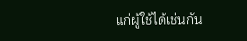แก่ผู้ใช้ได้เช่นกัน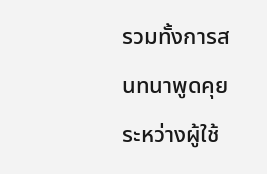รวมทั้งการสนทนาพูดคุยระหว่างผู้ใช้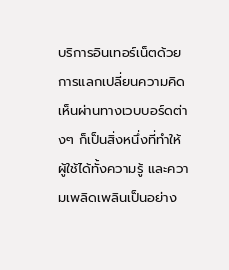บริการอินเทอร์เน็ตด้วย การแลกเปลี่ยนความคิดเห็นผ่านทางเวบบอร์ดต่างๆ ก็เป็นสิ่งหนึ่งที่ทำให้ผู้ใช้ได้ทั้งความรู้ และความเพลิดเพลินเป็นอย่าง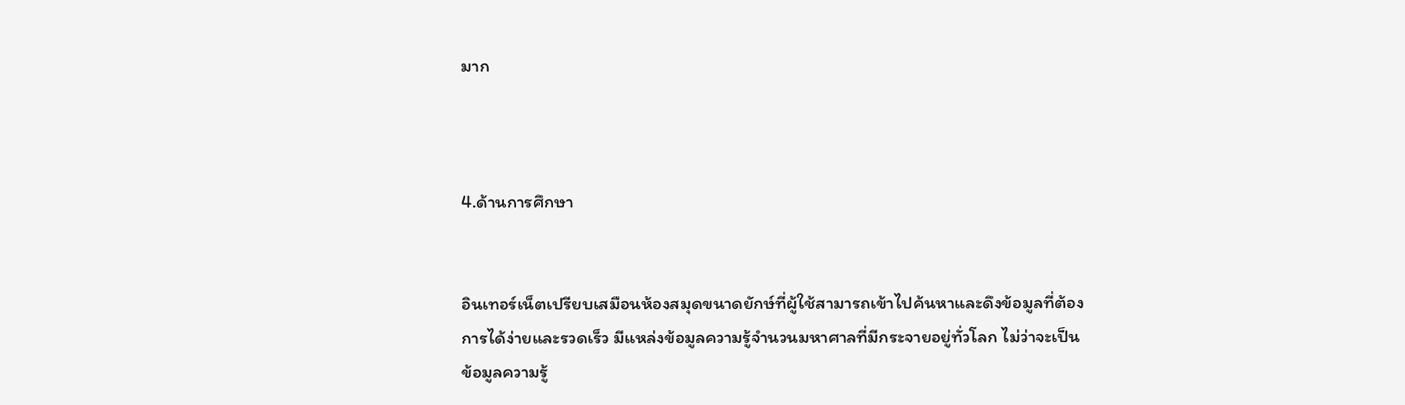มาก



4.ด้านการศึกษา


อินเทอร์เน็ตเปรียบเสมือนห้องสมุดขนาดยักษ์ที่ผู้ใช้สามารถเข้าไปค้นหาและดึงข้อมูลที่ต้องการได้ง่ายและรวดเร็ว มีแหล่งข้อมูลความรู้จำนวนมหาศาลที่มีกระจายอยู่ทั่วโลก ไม่ว่าจะเป็นข้อมูลความรู้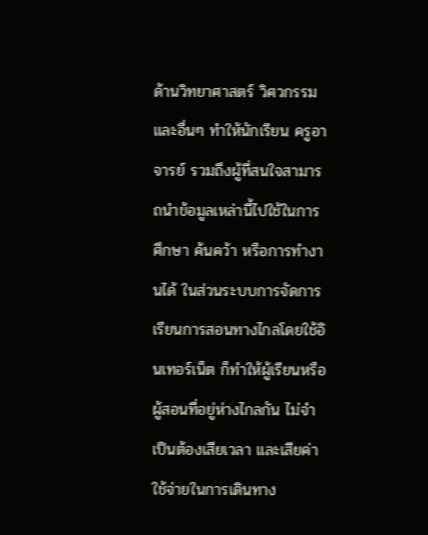ด้านวิทยาศาสตร์ วิศวกรรม และอื่นๆ ทำให้นักเรียน ครูอาจารย์ รวมถึงผู้ที่สนใจสามารถนำข้อมูลเหล่านี้ไปใช้ในการศึกษา ค้นคว้า หรือการทำงานได้ ในส่วนระบบการจัดการเรียนการสอนทางไกลโดยใช้อินเทอร์เน็ต ก็ทำให้ผู้เรียนหรือผู้สอนที่อยู่ห่างไกลกัน ไม่จำเป็นต้องเสียเวลา และเสียค่าใช้จ่ายในการเดินทาง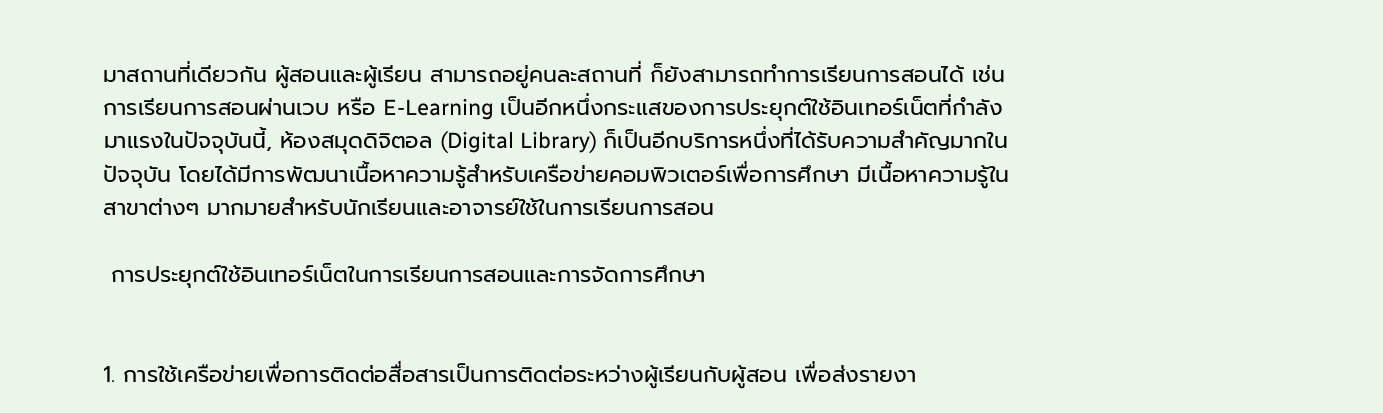มาสถานที่เดียวกัน ผู้สอนและผู้เรียน สามารถอยู่คนละสถานที่ ก็ยังสามารถทำการเรียนการสอนได้ เช่น การเรียนการสอนผ่านเวบ หรือ E-Learning เป็นอีกหนึ่งกระแสของการประยุกต์ใช้อินเทอร์เน็ตที่กำลังมาแรงในปัจจุบันนี้, ห้องสมุดดิจิตอล (Digital Library) ก็เป็นอีกบริการหนึ่งที่ได้รับความสำคัญมากในปัจจุบัน โดยได้มีการพัฒนาเนื้อหาความรู้สำหรับเครือข่ายคอมพิวเตอร์เพื่อการศึกษา มีเนื้อหาความรู้ในสาขาต่างๆ มากมายสำหรับนักเรียนและอาจารย์ใช้ในการเรียนการสอน

 การประยุกต์ใช้อินเทอร์เน็ตในการเรียนการสอนและการจัดการศึกษา


1. การใช้เครือข่ายเพื่อการติดต่อสื่อสารเป็นการติดต่อระหว่างผู้เรียนกับผู้สอน เพื่อส่งรายงา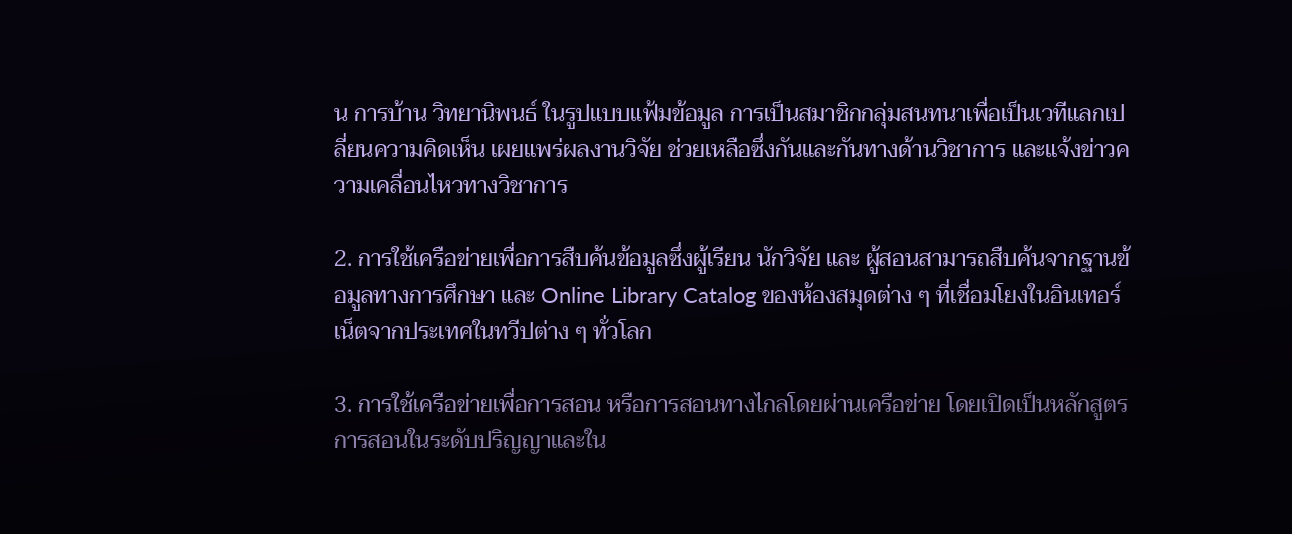น การบ้าน วิทยานิพนธ์ ในรูปแบบแฟ้มข้อมูล การเป็นสมาชิกกลุ่มสนทนาเพื่อเป็นเวทีแลกเปลี่ยนความคิดเห็น เผยแพร่ผลงานวิจัย ช่วยเหลือซึ่งกันและกันทางด้านวิชาการ และแจ้งข่าวความเคลื่อนไหวทางวิชาการ

2. การใช้เครือข่ายเพื่อการสืบค้นข้อมูลซึ่งผู้เรียน นักวิจัย และ ผู้สอนสามารถสืบค้นจากฐานข้อมูลทางการศึกษา และ Online Library Catalog ของห้องสมุดต่าง ๆ ที่เชื่อมโยงในอินเทอร์เน็ตจากประเทศในทวีปต่าง ๆ ทั่วโลก

3. การใช้เครือข่ายเพื่อการสอน หรือการสอนทางไกลโดยผ่านเครือข่าย โดยเปิดเป็นหลักสูตรการสอนในระดับปริญญาและใน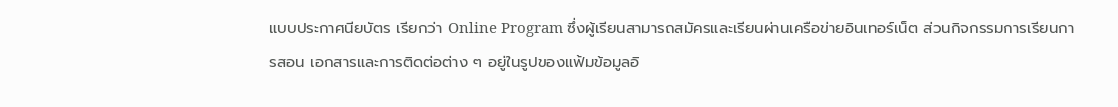แบบประกาศนียบัตร เรียกว่า Online Program ซึ่งผู้เรียนสามารถสมัครและเรียนผ่านเครือข่ายอินเทอร์เน็ต ส่วนกิจกรรมการเรียนการสอน เอกสารและการติดต่อต่าง ๆ อยู่ในรูปของแฟ้มข้อมูลอิ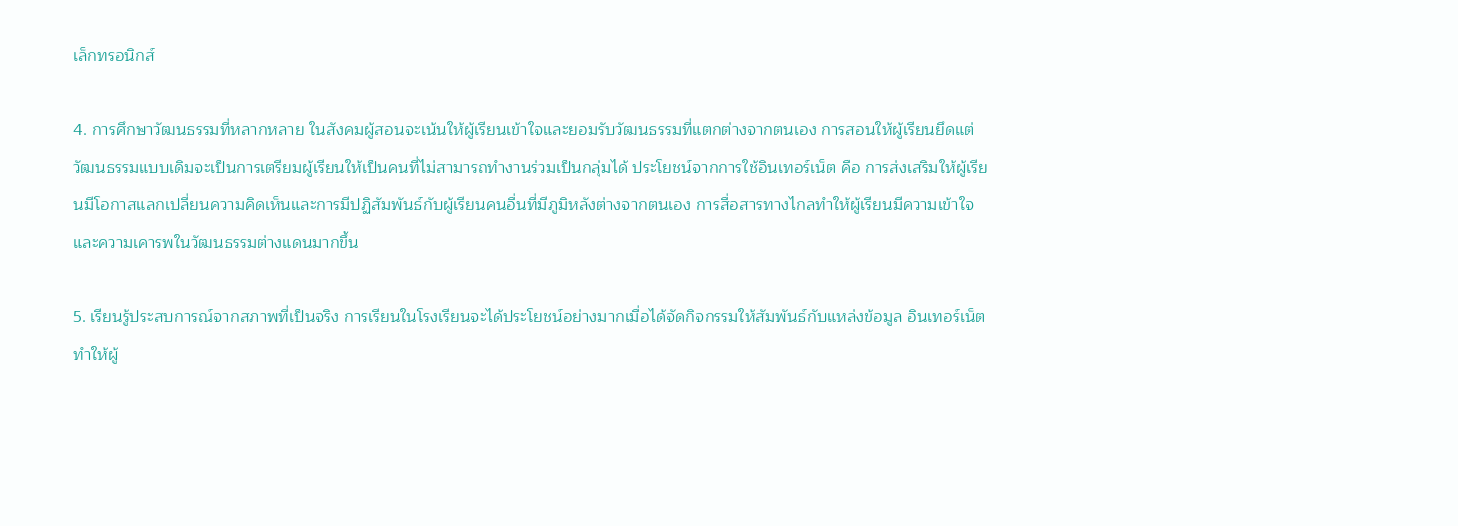เล็กทรอนิกส์

4. การศึกษาวัฒนธรรมที่หลากหลาย ในสังคมผู้สอนจะเน้นให้ผู้เรียนเข้าใจและยอมรับวัฒนธรรมที่แตกต่างจากตนเอง การสอนให้ผู้เรียนยึดแต่วัฒนธรรมแบบเดิมจะเป็นการเตรียมผู้เรียนให้เป็นคนที่ไม่สามารถทำงานร่วมเป็นกลุ่มได้ ประโยชน์จากการใช้อินเทอร์เน็ต คือ การส่งเสริมให้ผู้เรียนมีโอกาสแลกเปลี่ยนความคิดเห็นและการมีปฏิสัมพันธ์กับผู้เรียนคนอื่นที่มีภูมิหลังต่างจากตนเอง การสื่อสารทางไกลทำให้ผู้เรียนมีความเข้าใจและความเคารพในวัฒนธรรมต่างแดนมากขึ้น

5. เรียนรู้ประสบการณ์จากสภาพที่เป็นจริง การเรียนในโรงเรียนจะได้ประโยชน์อย่างมากเมื่อได้จัดกิจกรรมให้สัมพันธ์กับแหล่งข้อมูล อินเทอร์เน็ตทำให้ผู้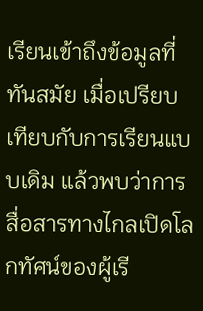เรียนเข้าถึงข้อมูลที่ทันสมัย เมื่อเปรียบเทียบกับการเรียนแบบเดิม แล้วพบว่าการสื่อสารทางไกลเปิดโลกทัศน์ของผู้เรี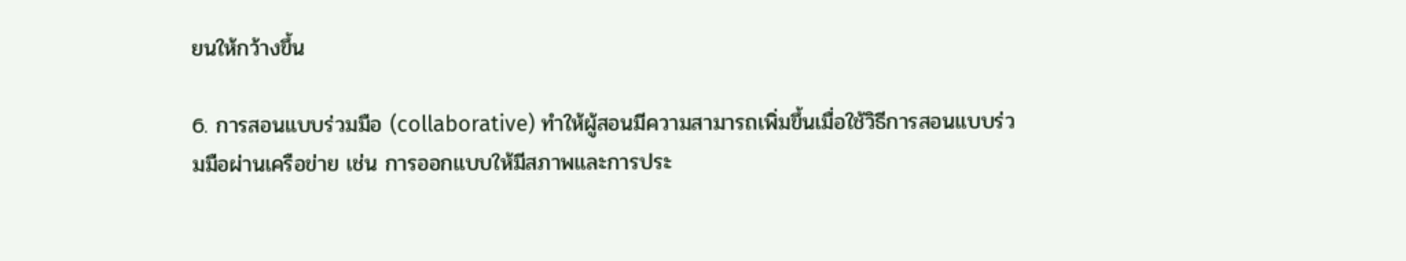ยนให้กว้างขึ้น

6. การสอนแบบร่วมมือ (collaborative) ทำให้ผู้สอนมีความสามารถเพิ่มขึ้นเมื่อใช้วิธีการสอนแบบร่วมมือผ่านเครือข่าย เช่น การออกแบบให้มีสภาพและการประ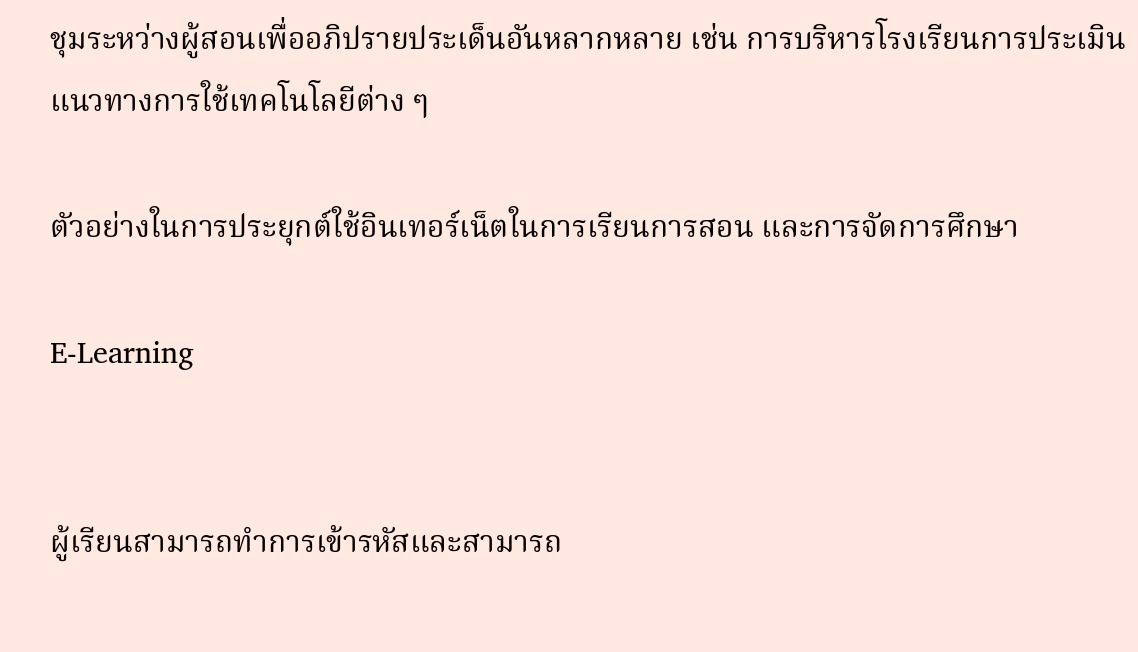ชุมระหว่างผู้สอนเพื่ออภิปรายประเด็นอันหลากหลาย เช่น การบริหารโรงเรียนการประเมิน แนวทางการใช้เทคโนโลยีต่าง ๆ

ตัวอย่างในการประยุกต์ใช้อินเทอร์เน็ตในการเรียนการสอน และการจัดการศึกษา

E-Learning


ผู้เรียนสามารถทำการเข้ารหัสและสามารถ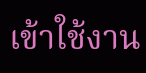เข้าใช้งาน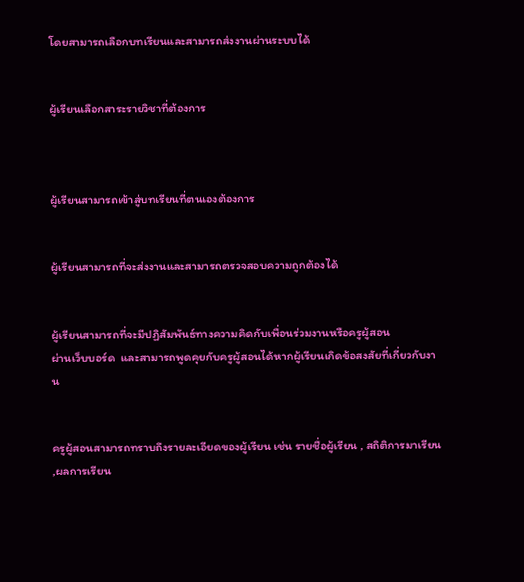โดยสามารถเลือกบทเรียนและสามารถส่งงานผ่านระบบได้


ผู้เรียนเลือกสาระรายวิชาที่ต้องการ



ผู้เรียนสามารถเข้าสู่บทเรียนที่ตนเองต้องการ


ผู้เรียนสามารถที่จะส่งงานและสามารถตรวจสอบความถูกต้องได้


ผู้เรียนสามารถที่จะมีปฏิสัมพันธ์ทางความคิดกับเพื่อนร่วมงานหรือครูผู้สอน
ผ่านเว็บบอร์ด  และสามารถพูดคุยกับครูผู้สอนได้หากผู้เรียนเกิดข้อสงสัยที่เกี่ยวกับงาน


ครูผู้สอนสามารถทราบถึงรายละเอียดของผู้เรียน เช่น รายชื่อผู้เรียน , สถิติการมาเรียน ,ผลการเรียน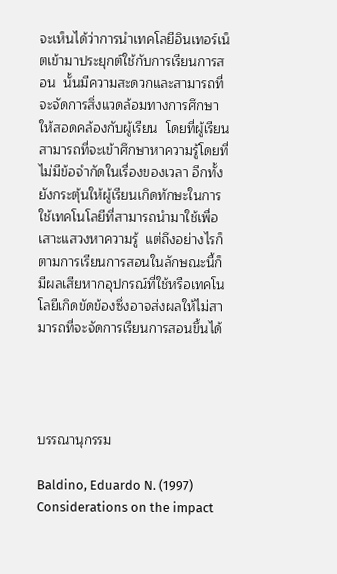จะเห็นได้ว่าการนำเทคโลยีอินเทอร์เน็ตเข้ามาประยุกต์ใช้กับการเรียนการสอน  นั้นมีความสะดวกและสามารถที่จะจัดการสิ่งแวดล้อมทางการศึกษาให้สอดคล้องกับผู้เรียน  โดยที่ผู้เรียนสามารถที่จะเข้าศึกษาหาความรู้โดยที่ไม่มีข้อจำกัดในเรื่องของเวลา อีกทั้งยังกระตุ้นให้ผู้เรียนเกิดทักษะในการใช้เทคโนโลยีที่สามารถนำมาใช้เพื่อเสาะแสวงหาความรู้  แต่ถึงอย่างไรก็ตามการเรียนการสอนในลักษณะนี้ก็มีผลเสียหากอุปกรณ์ที่ใช้หรือเทคโนโลยีเกิดขัดข้องซึ่งอาจส่งผลให้ไม่สามารถที่จะจัดการเรียนการสอนขึ้นได้




บรรณานุกรรม

Baldino, Eduardo N. (1997) Considerations on the impact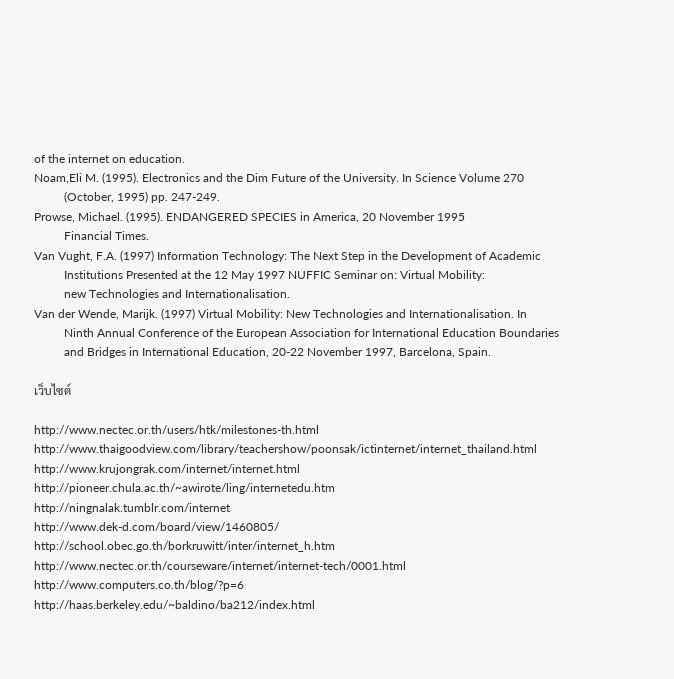of the internet on education.
Noam,Eli M. (1995). Electronics and the Dim Future of the University. In Science Volume 270
          (October, 1995) pp. 247-249.
Prowse, Michael. (1995). ENDANGERED SPECIES in America, 20 November 1995
          Financial Times.
Van Vught, F.A. (1997) Information Technology: The Next Step in the Development of Academic
          Institutions Presented at the 12 May 1997 NUFFIC Seminar on: Virtual Mobility:
          new Technologies and Internationalisation.
Van der Wende, Marijk. (1997) Virtual Mobility: New Technologies and Internationalisation. In
          Ninth Annual Conference of the European Association for International Education Boundaries
          and Bridges in International Education, 20-22 November 1997, Barcelona, Spain.

เว็บไซต์

http://www.nectec.or.th/users/htk/milestones-th.html
http://www.thaigoodview.com/library/teachershow/poonsak/ictinternet/internet_thailand.html
http://www.krujongrak.com/internet/internet.html
http://pioneer.chula.ac.th/~awirote/ling/internetedu.htm
http://ningnalak.tumblr.com/internet
http://www.dek-d.com/board/view/1460805/
http://school.obec.go.th/borkruwitt/inter/internet_h.htm
http://www.nectec.or.th/courseware/internet/internet-tech/0001.html
http://www.computers.co.th/blog/?p=6
http://haas.berkeley.edu/~baldino/ba212/index.html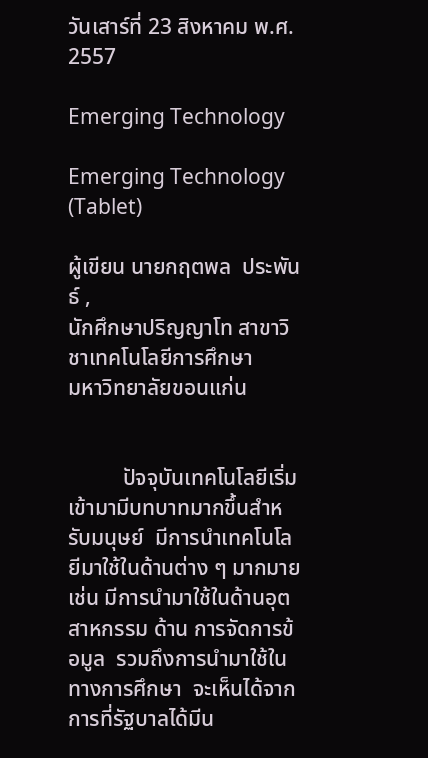วันเสาร์ที่ 23 สิงหาคม พ.ศ. 2557

Emerging Technology

Emerging Technology (Tablet)

ผู้เขียน นายกฤตพล  ประพันธ์ ,
นักศึกษาปริญญาโท สาขาวิชาเทคโนโลยีการศึกษา
มหาวิทยาลัยขอนแก่น


          ปัจจุบันเทคโนโลยีเริ่มเข้ามามีบทบาทมากขึ้นสำหรับมนุษย์  มีการนำเทคโนโลยีมาใช้ในด้านต่าง ๆ มากมายเช่น มีการนำมาใช้ในด้านอุตสาหกรรม ด้าน การจัดการข้อมูล  รวมถึงการนำมาใช้ในทางการศึกษา  จะเห็นได้จากการที่รัฐบาลได้มีน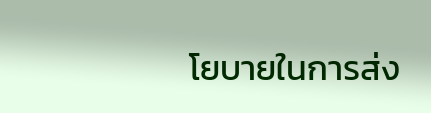โยบายในการส่ง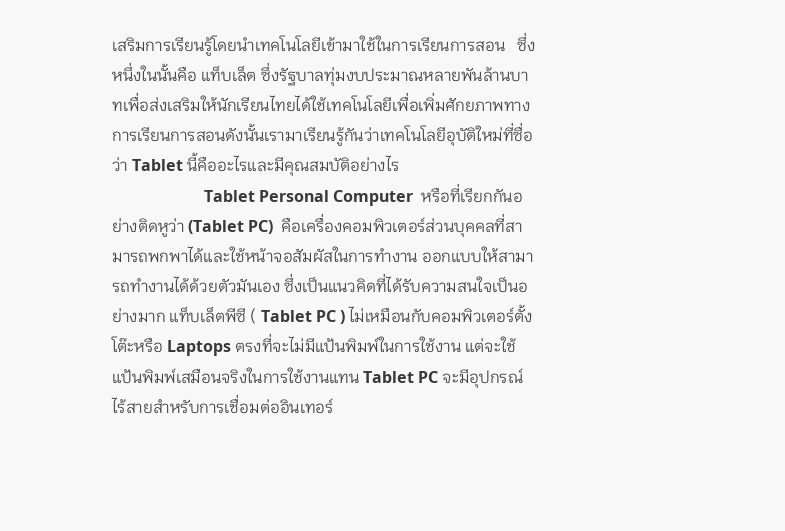เสริมการเรียนรู้โดยนำเทคโนโลยีเข้ามาใช้ในการเรียนการสอน   ซึ่งหนึ่งในนั้นคือ แท็บเล็ต ซึ่งรัฐบาลทุ่มงบประมาณหลายพันล้านบาทเพื่อส่งเสริมให้นักเรียนไทยได้ใช้เทคโนโลยีเพื่อเพิ่มศักยภาพทางการเรียนการสอนดังนั้นเรามาเรียนรู้กันว่าเทคโนโลยีอุบัติใหม่ที่ซื่อว่า Tablet นี้คืออะไรและมีคุณสมบัติอย่างไร
                       Tablet Personal Computer  หรือที่เรียกกันอย่างติดหูว่า (Tablet PC)  คือเครื่องคอมพิวเตอร์ส่วนบุคคลที่สามารถพกพาได้และใช้หน้าจอสัมผัสในการทำงาน ออกแบบให้สามารถทำงานได้ด้วยตัวมันเอง ซึ่งเป็นแนวคิดที่ได้รับความสนใจเป็นอย่างมาก แท็บเล็ตพีซี ( Tablet PC ) ไม่เหมือนกับคอมพิวเตอร์ตั้งโต๊ะหรือ Laptops ตรงที่จะไม่มีแป้นพิมพ์ในการใช้งาน แต่จะใช้แป้นพิมพ์เสมือนจริงในการใช้งานแทน Tablet PC จะมีอุปกรณ์ไร้สายสำหรับการเชื่อมต่ออินเทอร์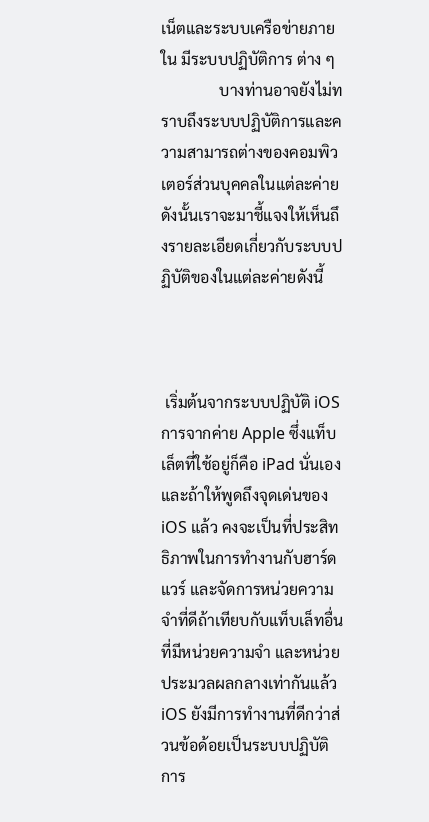เน็ตและระบบเครือข่ายภายใน มีระบบปฏิบัติการ ต่าง ๆ
               บางท่านอาจยังไม่ทราบถึงระบบปฏิบัติการและความสามารถต่างของคอมพิวเตอร์ส่วนบุคคลในแต่ละค่าย ดังนั้นเราจะมาชี้แจงให้เห็นถึงรายละเอียดเกี่ยวกับระบบปฏิบัติของในแต่ละค่ายดังนี้



 เริ่มต้นจากระบบปฏิบัติ iOS การจากค่าย Apple ซึ่งแท็บเล็ตที่ใช้อยู่ก็คือ iPad นั่นเอง และถ้าให้พูดถึงจุดเด่นของ iOS แล้ว คงจะเป็นที่ประสิทธิภาพในการทำงานกับฮาร์ดแวร์ และจัดการหน่วยความจำที่ดีถ้าเทียบกับแท็บเล็ทอื่นที่มีหน่วยความจำ และหน่วยประมวลผลกลางเท่ากันแล้ว iOS ยังมีการทำงานที่ดีกว่าส่วนข้อด้อยเป็นระบบปฏิบัติการ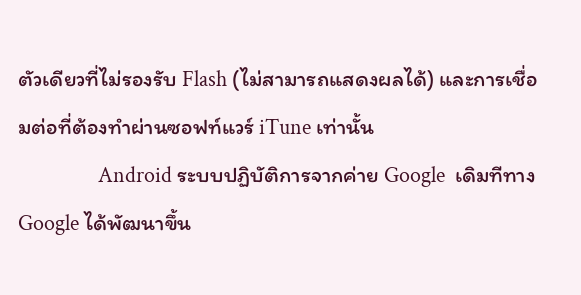ตัวเดียวที่ไม่รองรับ Flash (ไม่สามารถแสดงผลได้) และการเชื่อมต่อที่ต้องทำผ่านซอฟท์แวร์ iTune เท่านั้น
                Android ระบบปฏิบัติการจากค่าย Google  เดิมทีทาง Google ได้พัฒนาขึ้น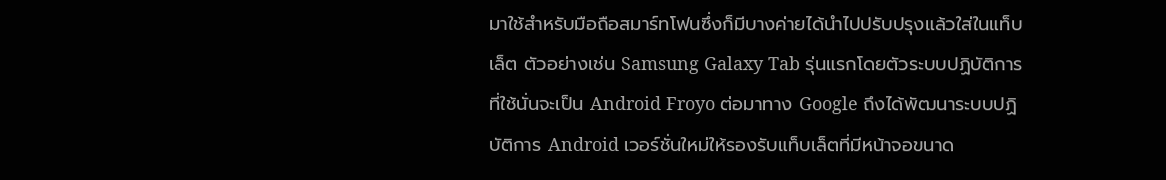มาใช้สำหรับมือถือสมาร์ทโฟนซึ่งก็มีบางค่ายได้นำไปปรับปรุงแล้วใส่ในแท็บเล็ต ตัวอย่างเช่น Samsung Galaxy Tab รุ่นแรกโดยตัวระบบปฏิบัติการที่ใช้นั่นจะเป็น Android Froyo ต่อมาทาง Google ถึงได้พัฒนาระบบปฏิบัติการ Android เวอร์ชั่นใหม่ให้รองรับแท็บเล็ตที่มีหน้าจอขนาด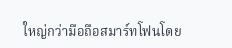ใหญ่กว่ามือถือสมาร์ทโฟนโดย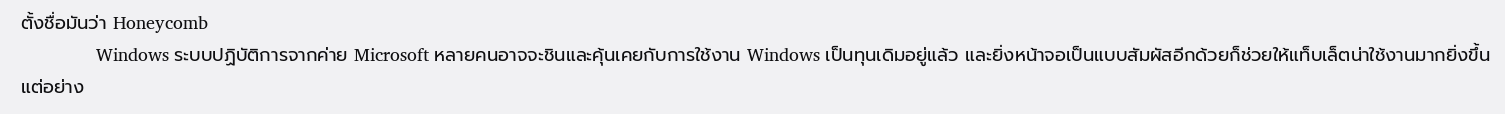ตั้งชื่อมันว่า Honeycomb
               Windows ระบบปฏิบัติการจากค่าย Microsoft หลายคนอาจจะชินและคุ้นเคยกับการใช้งาน Windows เป็นทุนเดิมอยู่แล้ว และยิ่งหน้าจอเป็นแบบสัมผัสอีกด้วยก็ช่วยให้แท็บเล็ตน่าใช้งานมากยิ่งขึ้น แต่อย่าง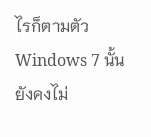ไรก็ตามตัว Windows 7 นั้นยังคงไม่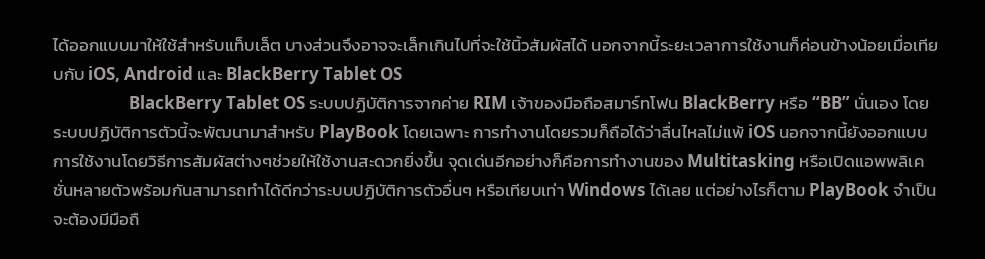ได้ออกแบบมาให้ใช้สำหรับแท็บเล็ต บางส่วนจึงอาจจะเล็กเกินไปที่จะใช้นิ้วสัมผัสได้ นอกจากนี้ระยะเวลาการใช้งานก็ค่อนข้างน้อยเมื่อเทียบกับ iOS, Android และ BlackBerry Tablet OS
                   BlackBerry Tablet OS ระบบปฏิบัติการจากค่าย RIM เจ้าของมือถือสมาร์ทโฟน BlackBerry หรือ “BB” นั่นเอง โดยระบบปฏิบัติการตัวนี้จะพัฒนามาสำหรับ PlayBook โดยเฉพาะ การทำงานโดยรวมก็ถือได้ว่าลื่นไหลไม่แพ้ iOS นอกจากนี้ยังออกแบบการใช้งานโดยวิธีการสัมผัสต่างๆช่วยให้ใช้งานสะดวกยิ่งขึ้น จุดเด่นอีกอย่างก็คือการทำงานของ Multitasking หรือเปิดแอพพลิเคชั่นหลายตัวพร้อมกันสามารถทำได้ดีกว่าระบบปฏิบัติการตัวอื่นๆ หรือเทียบเท่า Windows ได้เลย แต่อย่างไรก็ตาม PlayBook จำเป็นจะต้องมีมือถื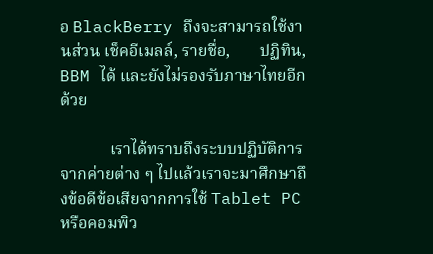อ BlackBerry ถึงจะสามารถใช้งานส่วน เช็คอีเมลล์, รายชื่อ,       ปฏิทิน, BBM ได้ และยังไม่รองรับภาษาไทยอีกด้วย

            เราได้ทราบถึงระบบปฏิบัติการจากค่ายต่าง ๆ ไปแล้วเราจะมาศึกษาถึงข้อดีข้อเสียจากการใช้ Tablet PC หรือคอมพิว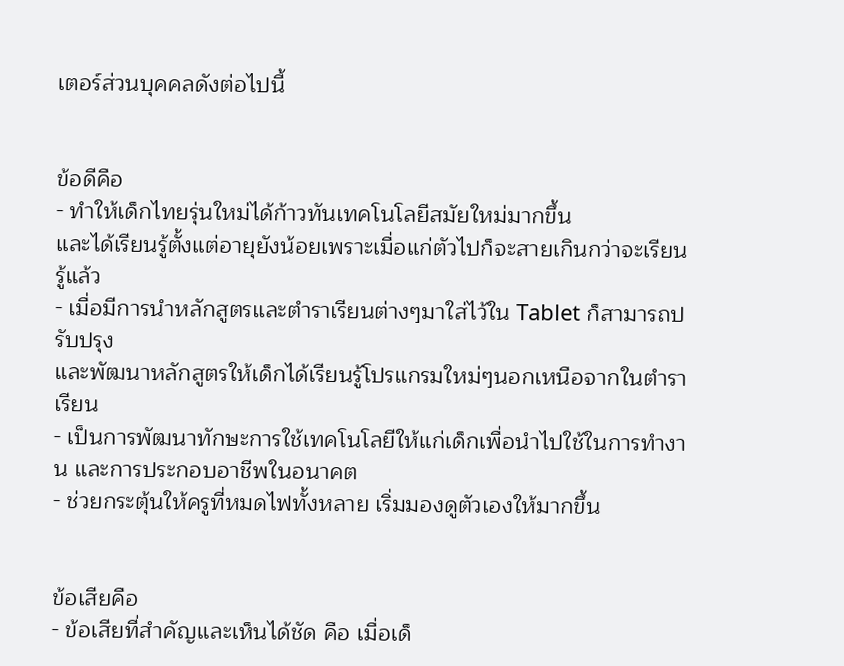เตอร์ส่วนบุคคลดังต่อไปนี้


ข้อดีคือ
- ทำให้เด็กไทยรุ่นใหม่ได้ก้าวทันเทคโนโลยีสมัยใหม่มากขึ้น
และได้เรียนรู้ตั้งแต่อายุยังน้อยเพราะเมื่อแก่ตัวไปก็จะสายเกินกว่าจะเรียนรู้แล้ว
- เมื่อมีการนำหลักสูตรและตำราเรียนต่างๆมาใส่ไว้ใน Tablet ก็สามารถปรับปรุง
และพัฒนาหลักสูตรให้เด็กได้เรียนรู้โปรแกรมใหม่ๆนอกเหนือจากในตำราเรียน
- เป็นการพัฒนาทักษะการใช้เทคโนโลยีให้แก่เด็กเพื่อนำไปใช้ในการทำงาน และการประกอบอาชีพในอนาคต
- ช่วยกระตุ้นให้ครูที่หมดไฟทั้งหลาย เริ่มมองดูตัวเองให้มากขึ้น


ข้อเสียคือ
- ข้อเสียที่สำคัญและเห็นได้ชัด คือ เมื่อเด็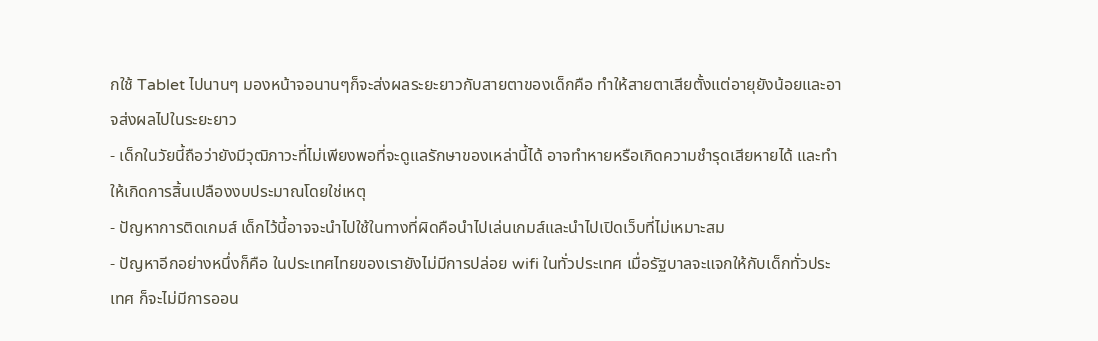กใช้ Tablet ไปนานๆ มองหน้าจอนานๆก็จะส่งผลระยะยาวกับสายตาของเด็กคือ ทำให้สายตาเสียตั้งแต่อายุยังน้อยและอาจส่งผลไปในระยะยาว
- เด็กในวัยนี้ถือว่ายังมีวุฒิภาวะที่ไม่เพียงพอที่จะดูแลรักษาของเหล่านี้ได้ อาจทำหายหรือเกิดความชำรุดเสียหายได้ และทำให้เกิดการสิ้นเปลืองงบประมาณโดยใช่เหตุ
- ปัญหาการติดเกมส์ เด็กไว้นี้อาจจะนำไปใช้ในทางที่ผิดคือนำไปเล่นเกมส์และนำไปเปิดเว็บที่ไม่เหมาะสม
- ปัญหาอีกอย่างหนึ่งก็คือ ในประเทศไทยของเรายังไม่มีการปล่อย wifi ในทั่วประเทศ เมื่อรัฐบาลจะแจกให้กับเด็กทั่วประเทศ ก็จะไม่มีการออน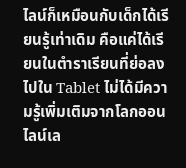ไลน์ก็เหมือนกับเด็กได้เรียนรู้เท่าเดิม คือแค่ได้เรียนในตำราเรียนที่ย่อลงไปใน Tablet ไม่ได้มีความรู้เพิ่มเติมจากโลกออนไลน์เล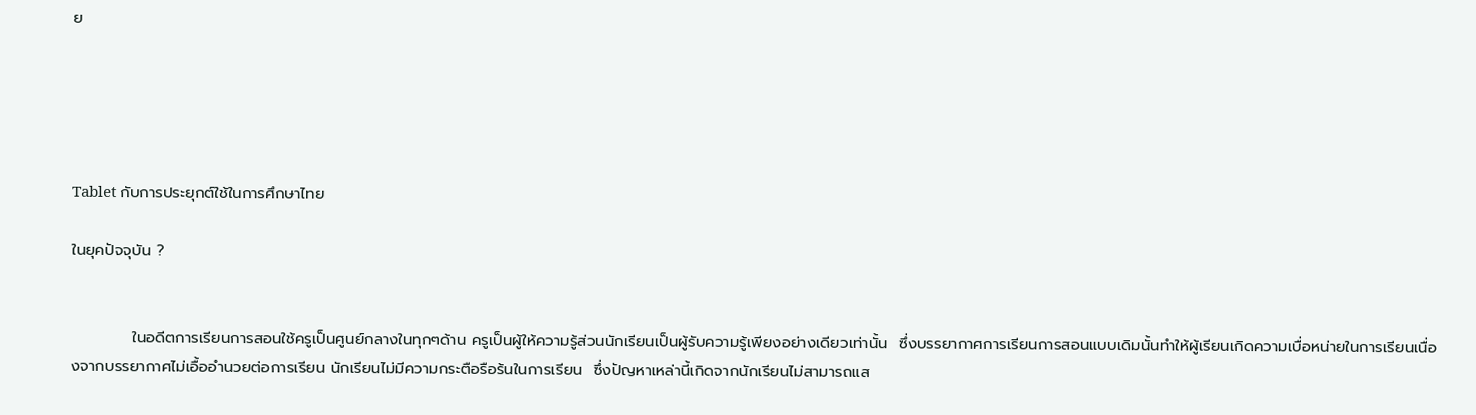ย





Tablet กับการประยุกต์ใช้ในการศึกษาไทย

ในยุคปัจจุบัน ?


           ในอดีตการเรียนการสอนใช้ครูเป็นศูนย์กลางในทุกๆด้าน ครูเป็นผู้ให้ความรู้ส่วนนักเรียนเป็นผู้รับความรู้เพียงอย่างเดียวเท่านั้น  ซึ่งบรรยากาศการเรียนการสอนแบบเดิมนั้นทำให้ผู้เรียนเกิดความเบื่อหน่ายในการเรียนเนื่องจากบรรยากาศไม่เอื้ออำนวยต่อการเรียน นักเรียนไม่มีความกระตือรือร้นในการเรียน  ซึ่งปัญหาเหล่านี้เกิดจากนักเรียนไม่สามารถแส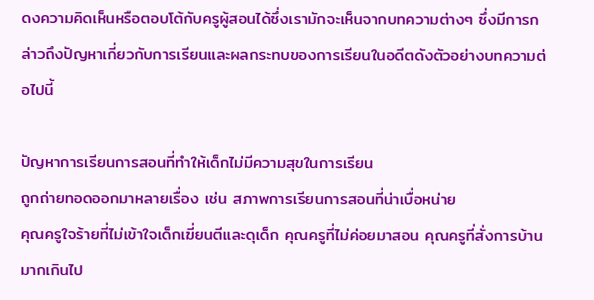ดงความคิดเห็นหรือตอบโต้กับครูผู้สอนได้ซึ่งเรามักจะเห็นจากบทความต่างๆ ซึ่งมีการกล่าวถึงปัญหาเกี่ยวกับการเรียนและผลกระทบของการเรียนในอดีตดังตัวอย่างบทความต่อไปนี้

ปัญหาการเรียนการสอนที่ทำให้เด็กไม่มีความสุขในการเรียน
ถูกถ่ายทอดออกมาหลายเรื่อง เช่น สภาพการเรียนการสอนที่น่าเบื่อหน่าย
คุณครูใจร้ายที่ไม่เข้าใจเด็กเฆี่ยนตีและดุเด็ก คุณครูที่ไม่ค่อยมาสอน คุณครูที่สั่งการบ้านมากเกินไป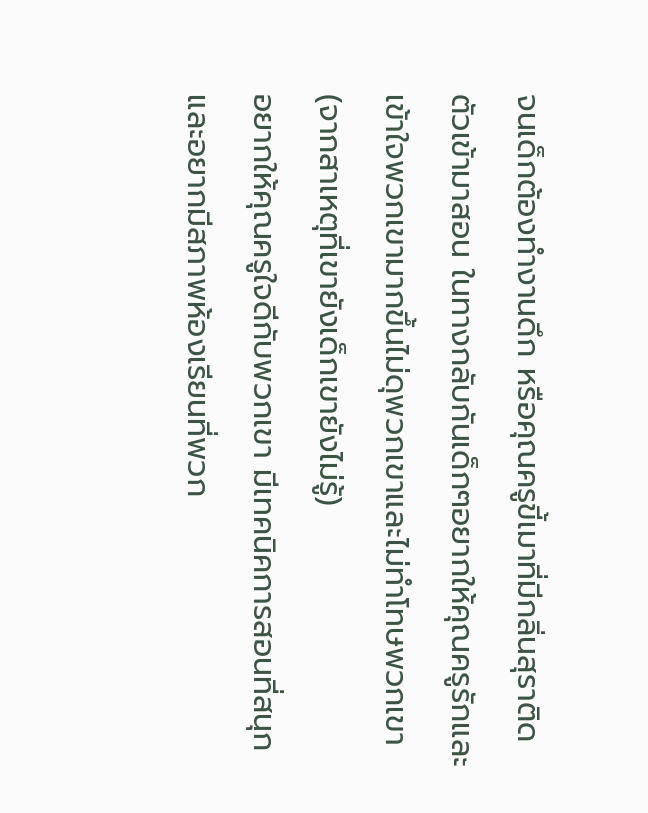จนเด็กต้องทำงานดึก หรือคุณครูขี้เมาที่มีกลิ่นสุราติดตัวเข้ามาสอน ในทางกลับกันเด็กๆอยากให้คุณครูรักและเข้าใจพวกเขามากขึ้นไม่ดุพวกเขาและไม่ทำโทษพวกเขา (จากสาเหตุที่เขายังเด็กเขายังไม่รู้)
อยากให้คุณครูใจดีกับพวกเขา มีเทคนิคการสอนที่สนุกและอยากมีสภาพห้องเรียนที่พวก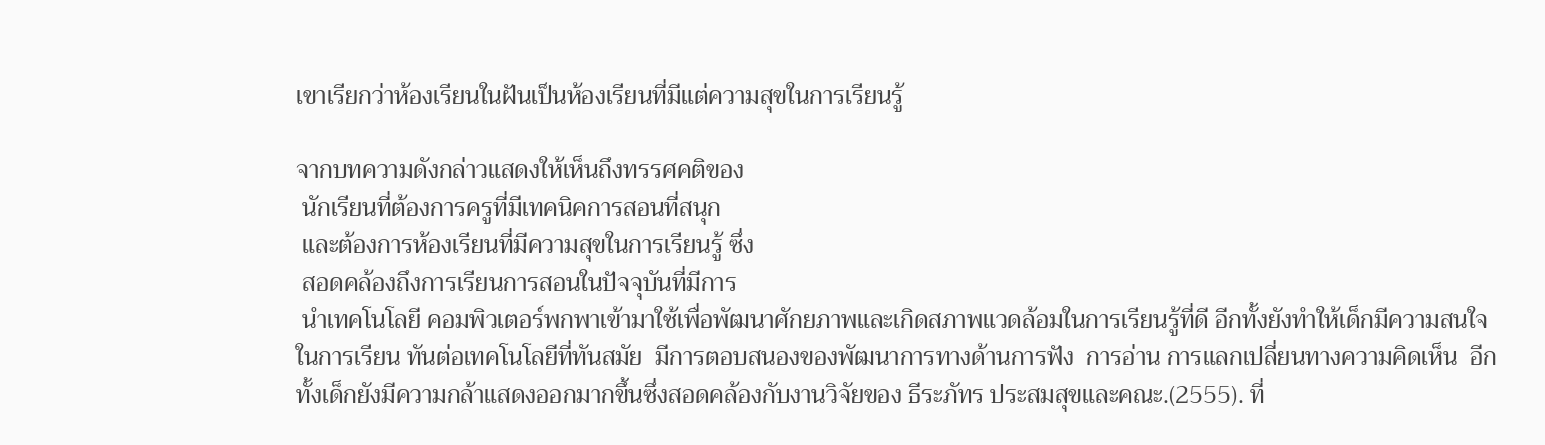เขาเรียกว่าห้องเรียนในฝันเป็นห้องเรียนที่มีแต่ความสุขในการเรียนรู้

จากบทความดังกล่าวแสดงให้เห็นถึงทรรศคติของ
 นักเรียนที่ต้องการครูที่มีเทคนิคการสอนที่สนุก
 และต้องการห้องเรียนที่มีความสุขในการเรียนรู้ ซึ่ง
 สอดคล้องถึงการเรียนการสอนในปัจจุบันที่มีการ
 นำเทคโนโลยี คอมพิวเตอร์พกพาเข้ามาใช้เพื่อพัฒนาศักยภาพและเกิดสภาพแวดล้อมในการเรียนรู้ที่ดี อีกทั้งยังทำให้เด็กมีความสนใจในการเรียน ทันต่อเทคโนโลยีที่ทันสมัย  มีการตอบสนองของพัฒนาการทางด้านการฟัง  การอ่าน การแลกเปลี่ยนทางความคิดเห็น  อีกทั้งเด็กยังมีความกล้าแสดงออกมากขึ้นซึ่งสอดคล้องกับงานวิจัยของ ธีระภัทร ประสมสุขและคณะ.(2555). ที่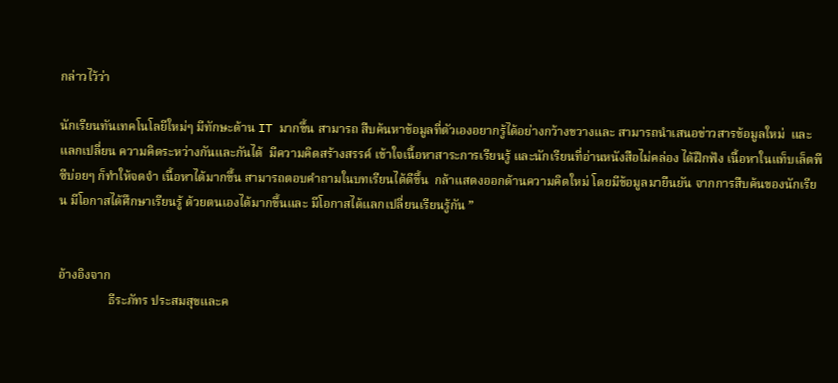กล่าวไว้ว่า

นักเรียนทันเทคโนโลยีใหม่ๆ มีทักษะด้าน IT มากขึ้น สามารถ สืบค้นหาข้อมูลที่ตัวเองอยากรู้ได้อย่างกว้างขวางและ สามารถนำเสนอข่าวสารข้อมูลใหม่  และแลกเปลี่ยน ความคิดระหว่างกันและกันได้  มีความคิดสร้างสรรค์ เข้าใจเนื้อหาสาระการเรียนรู้ และนักเรียนที่อ่านหนังสือไม่คล่อง ได้ฝึกฟัง เนื้อหาในแท็บเล็ตพีซีบ่อยๆ ก็ทำให้จดจำ เนื้อหาได้มากขึ้น สามารถตอบคำถามในบทเรียนได้ดีขึ้น  กล้าแสดงออกด้านความคิดใหม่ โดยมีข้อมูลมายืนยัน จากการสืบค้นของนักเรียน มีโอกาสได้ศึกษาเรียนรู้ ด้วยตนเองได้มากขึ้นและ มีโอกาสได้แลกเปลี่ยนเรียนรู้กัน ”


อ้างอิงจาก
                ธีระภัทร ประสมสุขและค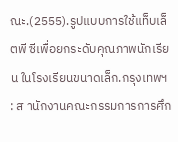ณะ.(2555).รูปแบบการใช้แท็บเล็ตพี ซีเพื่อยกระดับคุณภาพนักเรียน ในโรงเรียนขนาดเล็ก.กรุงเทพฯ : ส านักงานคณะกรรมการการศึก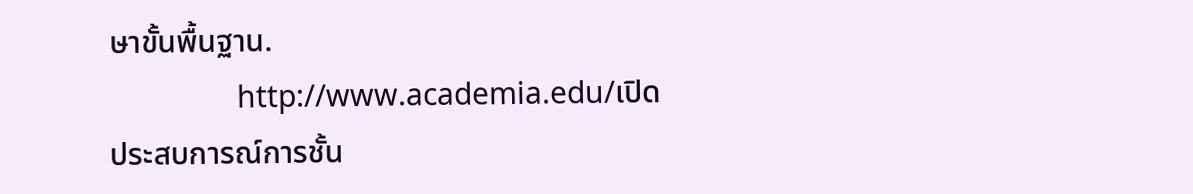ษาขั้นพื้นฐาน.
                http://www.academia.edu/เปิดประสบการณ์การชั้น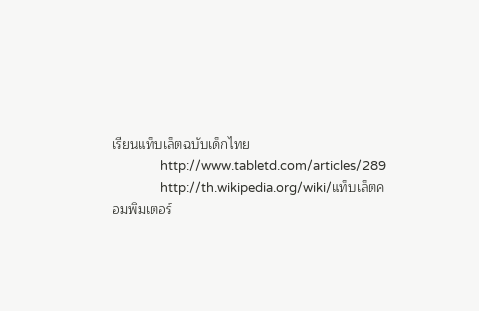เรียนแท็บเล็ตฉบับเด็กไทย
                http://www.tabletd.com/articles/289
                http://th.wikipedia.org/wiki/แท็บเล็ตคอมพิมเตอร์